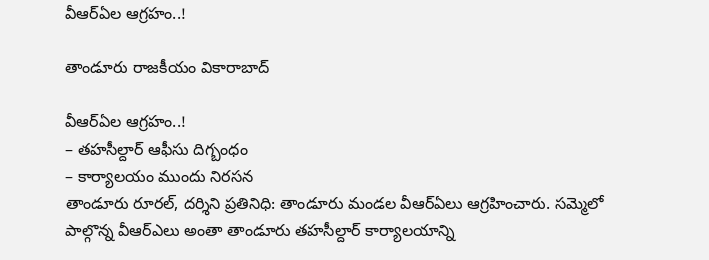వీఆర్ఏల‌ ఆగ్రహం..!

తాండూరు రాజకీయం వికారాబాద్

వీఆర్ఏల‌ ఆగ్రహం..!
– తహసీల్దార్ ఆఫీసు దిగ్బంధం
– కార్యాలయం ముందు నిరసన
తాండూరు రూరల్, దర్శిని ప్రతినిధి: తాండూరు మండల వీఆర్ఏలు ఆగ్రహించారు. సమ్మెలో పాల్గొన్న వీఆర్ఎలు అంతా తాండూరు తహసీల్దార్ కార్యాలయాన్ని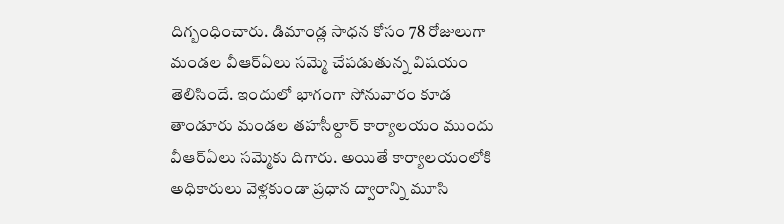దిగ్బంధించారు. డిమాండ్ల సాధన కోసం 78 రోజులుగా మండల వీఆర్ఏలు సమ్మె చేపడుతున్న విషయం తెలిసిందే. ఇందులో భాగంగా సోనువారం కూడ తాండూరు మండల తహసీల్దార్ కార్యాలయం ముందు వీఆర్ఏలు సమ్మెకు దిగారు. అయితే కార్యాలయంలోకి అధికారులు వెళ్లకుండా ప్రధాన ద్వారాన్ని మూసి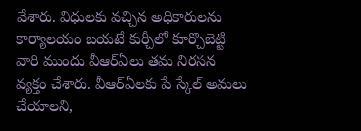వేశారు. విధులకు వచ్చిన అధికారులను కార్యాలయం బయటే కుర్చీలో కూర్చొబెట్టి వారి ముందు వీఆర్ఏలు త‌మ‌ నిరసన వ్యక్తం చేశారు. వీఆర్ఏలకు పే స్కేల్ అమలు చేయాలని,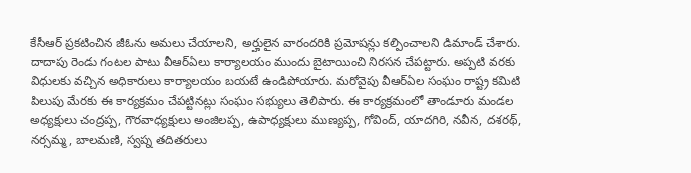కేసీఆర్ ప్రకటించిన జీఓను అమలు చేయాలని, అర్హులైన వారందరికి ప్రమోషన్లు కల్పించాలని డిమాండ్ చేశారు. దాదాపు రెండు గంటల పాటు వీఆర్ఏలు కార్యాలయం ముందు బైటాయించి నిరసన చేపట్టారు. అప్ప‌టి వ‌ర‌కు విధుల‌కు వ‌చ్చిన అధికారులు కార్యాల‌యం బ‌య‌టే ఉండిపోయారు. మ‌రోవైపు వీఆర్ఏల సంఘం రాష్ట్ర కమిటి పిలుపు మేరకు ఈ కార్యక్రమం చేపట్టినట్లు సంఘం సభ్యులు తెలిపారు. ఈ కార్యక్రమంలో తాండూరు మండల అధ్యక్షులు చంద్రప్ప, గౌరవాధ్యక్షులు అంజిలప్ప, ఉపాధ్యక్షులు ముణ్యప్ప, గోవింద్, యాదగిరి, నవీన, దశరథ్, నర్సమ్మ, బాలమణి, స్వప్న తదితరులు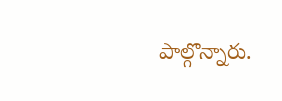పాల్గొన్నారు.